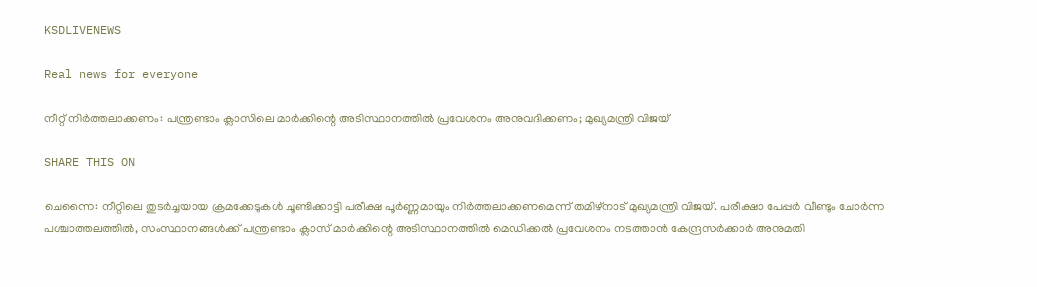KSDLIVENEWS

Real news for everyone

നീറ്റ് നിര്‍ത്തലാക്കണം: പന്ത്രണ്ടാം ക്ലാസിലെ മാര്‍ക്കിന്റെ അടിസ്ഥാനത്തില്‍ പ്രവേശനം അനുവദിക്കണം; മുഖ്യമന്ത്രി വിജയ്

SHARE THIS ON

ചെന്നൈ: നീറ്റിലെ തുടർച്ചയായ ക്രമക്കേടുകൾ ചൂണ്ടിക്കാട്ടി പരീക്ഷ പൂർണ്ണമായും നിർത്തലാക്കണമെന്ന് തമിഴ്‌നാട് മുഖ്യമന്ത്രി വിജയ്. പരീക്ഷാ പേപ്പർ വീണ്ടും ചോർന്ന പശ്ചാത്തലത്തിൽ, സംസ്ഥാനങ്ങൾക്ക് പന്ത്രണ്ടാം ക്ലാസ് മാർക്കിന്റെ അടിസ്ഥാനത്തിൽ മെഡിക്കൽ പ്രവേശനം നടത്താൻ കേന്ദ്രസർക്കാർ അനുമതി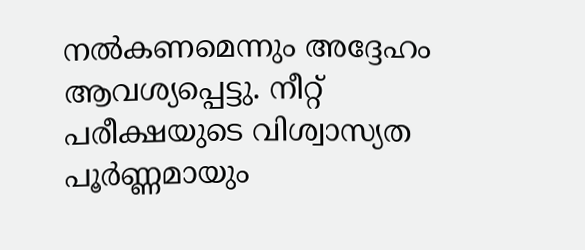നൽകണമെന്നും അദ്ദേഹം ആവശ്യപ്പെട്ടു. നീറ്റ് പരീക്ഷയുടെ വിശ്വാസ്യത പൂർണ്ണമായും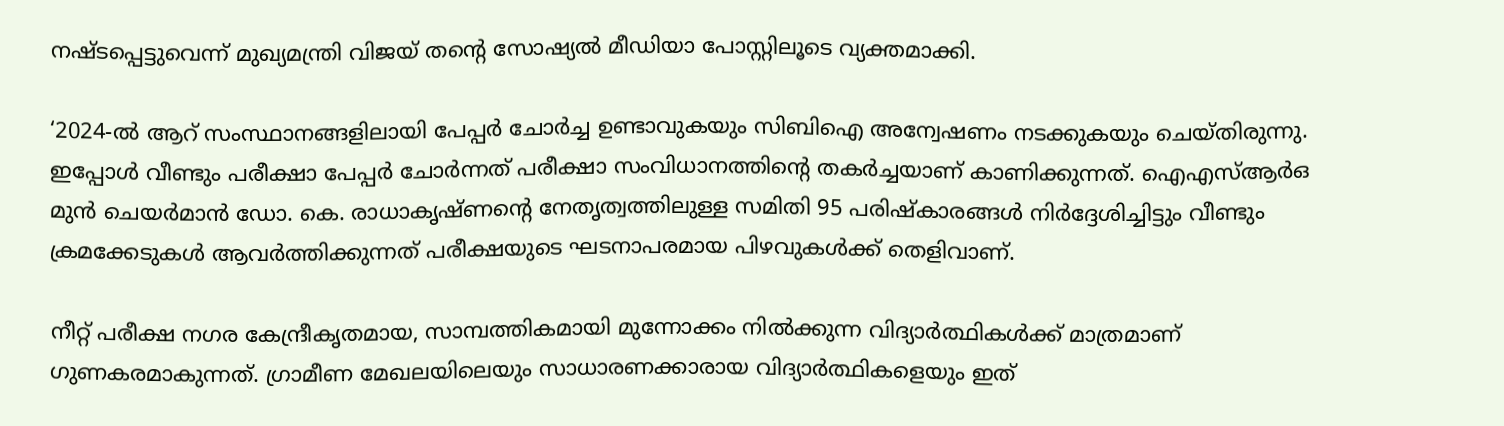നഷ്ടപ്പെട്ടുവെന്ന് മുഖ്യമന്ത്രി വിജയ് തന്റെ സോഷ്യൽ മീഡിയാ പോസ്റ്റിലൂടെ വ്യക്തമാക്കി.

‘2024-ൽ ആറ് സംസ്ഥാനങ്ങളിലായി പേപ്പർ ചോർച്ച ഉണ്ടാവുകയും സിബിഐ അന്വേഷണം നടക്കുകയും ചെയ്തിരുന്നു. ഇപ്പോൾ വീണ്ടും പരീക്ഷാ പേപ്പർ ചോർന്നത് പരീക്ഷാ സംവിധാനത്തിന്റെ തകർച്ചയാണ് കാണിക്കുന്നത്. ഐഎസ്ആർഒ മുൻ ചെയർമാൻ ഡോ. കെ. രാധാകൃഷ്ണന്റെ നേതൃത്വത്തിലുള്ള സമിതി 95 പരിഷ്കാരങ്ങൾ നിർദ്ദേശിച്ചിട്ടും വീണ്ടും ക്രമക്കേടുകൾ ആവർത്തിക്കുന്നത് പരീക്ഷയുടെ ഘടനാപരമായ പിഴവുകൾക്ക് തെളിവാണ്.

നീറ്റ് പരീക്ഷ നഗര കേന്ദ്രീകൃതമായ, സാമ്പത്തികമായി മുന്നോക്കം നിൽക്കുന്ന വിദ്യാർത്ഥികൾക്ക് മാത്രമാണ് ഗുണകരമാകുന്നത്. ഗ്രാമീണ മേഖലയിലെയും സാധാരണക്കാരായ വിദ്യാർത്ഥികളെയും ഇത്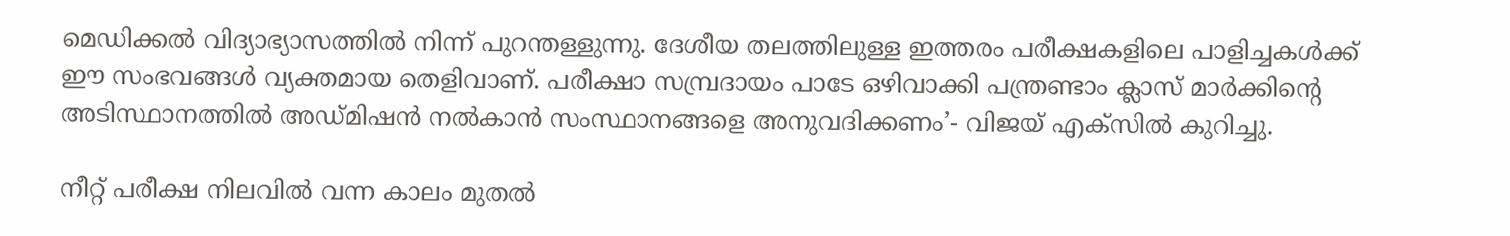മെഡിക്കൽ വിദ്യാഭ്യാസത്തിൽ നിന്ന് പുറന്തള്ളുന്നു. ദേശീയ തലത്തിലുള്ള ഇത്തരം പരീക്ഷകളിലെ പാളിച്ചകൾക്ക് ഈ സംഭവങ്ങൾ വ്യക്തമായ തെളിവാണ്. പരീക്ഷാ സമ്പ്രദായം പാടേ ഒഴിവാക്കി പന്ത്രണ്ടാം ക്ലാസ് മാർക്കിന്റെ അടിസ്ഥാനത്തിൽ അഡ്മിഷൻ നൽകാൻ സംസ്ഥാനങ്ങളെ അനുവദിക്കണം’- വിജയ് എക്സില്‍ കുറിച്ചു.

നീറ്റ് പരീക്ഷ നിലവിൽ വന്ന കാലം മുതൽ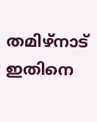തമിഴ്‌നാട് ഇതിനെ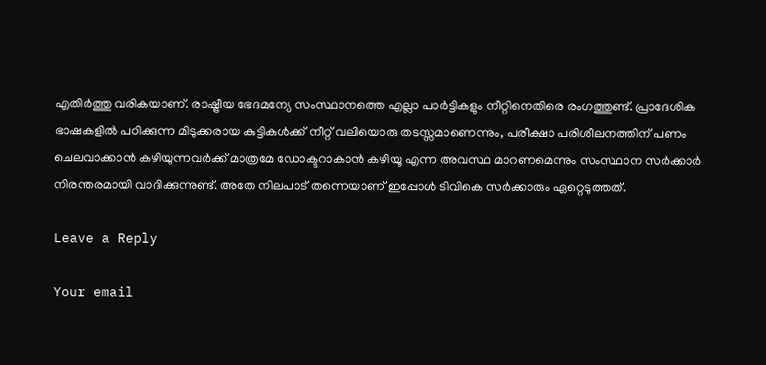എതിർത്തു വരികയാണ്. രാഷ്ട്രീയ ഭേദമന്യേ സംസ്ഥാനത്തെ എല്ലാ പാർട്ടികളും നീറ്റിനെതിരെ രംഗത്തുണ്ട്. പ്രാദേശിക ഭാഷകളിൽ പഠിക്കുന്ന മിടുക്കരായ കുട്ടികൾക്ക് നീറ്റ് വലിയൊരു തടസ്സമാണെന്നും, പരീക്ഷാ പരിശീലനത്തിന് പണം ചെലവാക്കാൻ കഴിയുന്നവർക്ക് മാത്രമേ ഡോക്ടറാകാൻ കഴിയൂ എന്ന അവസ്ഥ മാറണമെന്നും സംസ്ഥാന സർക്കാർ നിരന്തരമായി വാദിക്കുന്നുണ്ട്. അതേ നിലപാട് തന്നെയാണ് ഇപ്പോള്‍ ടിവികെ സര്‍ക്കാരും ഏറ്റെടുത്തത്.

Leave a Reply

Your email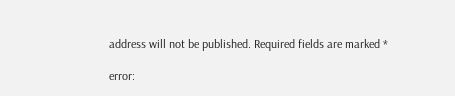address will not be published. Required fields are marked *

error: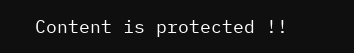Content is protected !!